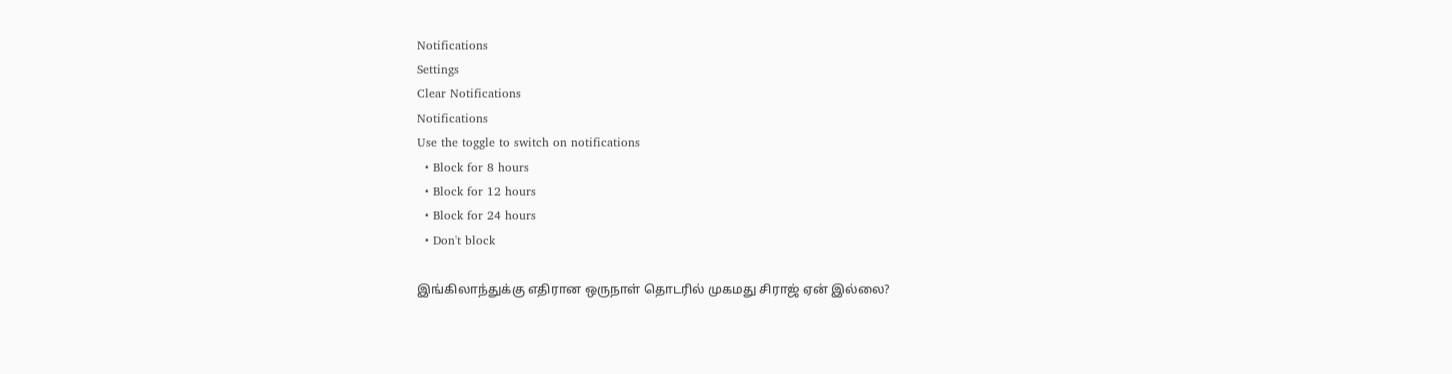Notifications
Settings
Clear Notifications
Notifications
Use the toggle to switch on notifications
  • Block for 8 hours
  • Block for 12 hours
  • Block for 24 hours
  • Don't block

இங்கிலாந்துக்கு எதிரான ஒருநாள் தொடரில் முகமது சிராஜ் ஏன் இல்லை?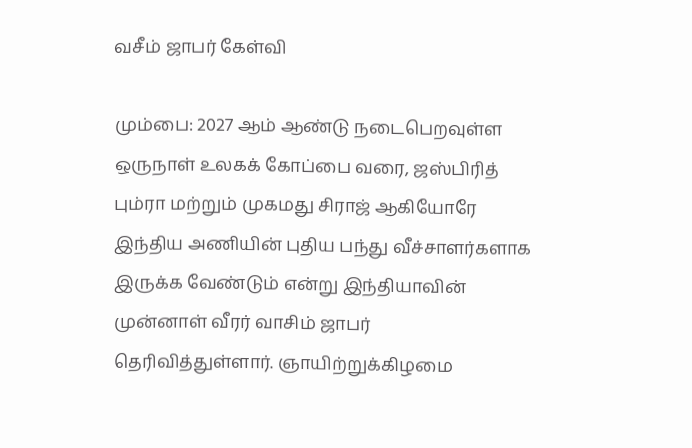வசீம் ஜாபர் கேள்வி

மும்பை: 2027 ஆம் ஆண்டு நடைபெறவுள்ள ஒருநாள் உலகக் கோப்பை வரை, ஜஸ்பிரித் பும்ரா மற்றும் முகமது சிராஜ் ஆகியோரே இந்திய அணியின் புதிய பந்து வீச்சாளர்களாக இருக்க வேண்டும் என்று இந்தியாவின் முன்னாள் வீரர் வாசிம் ஜாபர் தெரிவித்துள்ளார். ஞாயிற்றுக்கிழமை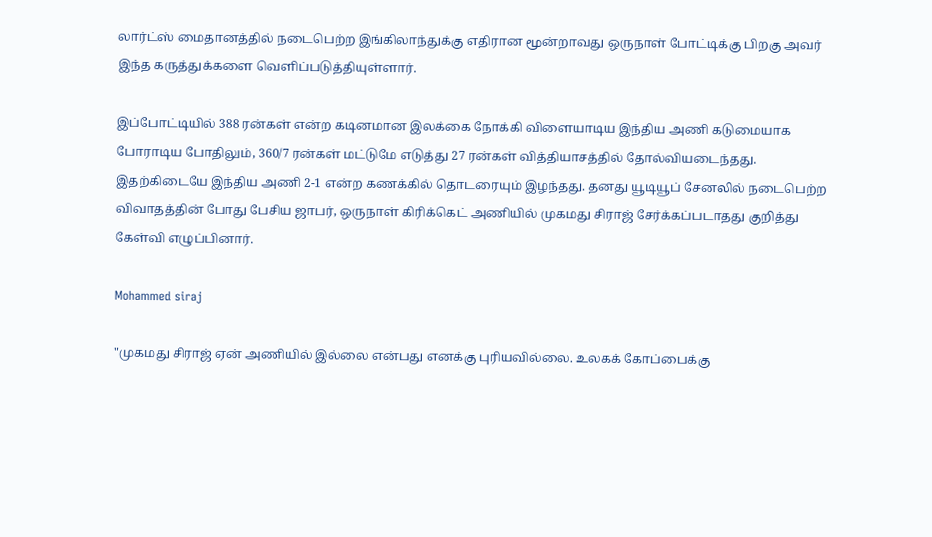லார்ட்ஸ் மைதானத்தில் நடைபெற்ற இங்கிலாந்துக்கு எதிரான மூன்றாவது ஒருநாள் போட்டிக்கு பிறகு அவர் இந்த கருத்துக்களை வெளிப்படுத்தியுள்ளார்.

இப்போட்டியில் 388 ரன்கள் என்ற கடினமான இலக்கை நோக்கி விளையாடிய இந்திய அணி கடுமையாக போராடிய போதிலும், 360/7 ரன்கள் மட்டுமே எடுத்து 27 ரன்கள் வித்தியாசத்தில் தோல்வியடைந்தது. இதற்கிடையே இந்திய அணி 2-1 என்ற கணக்கில் தொடரையும் இழந்தது. தனது யூடியூப் சேனலில் நடைபெற்ற விவாதத்தின் போது பேசிய ஜாபர், ஒருநாள் கிரிக்கெட் அணியில் முகமது சிராஜ் சேர்க்கப்படாதது குறித்து கேள்வி எழுப்பினார்.

Mohammed siraj

"முகமது சிராஜ் ஏன் அணியில் இல்லை என்பது எனக்கு புரியவில்லை. உலகக் கோப்பைக்கு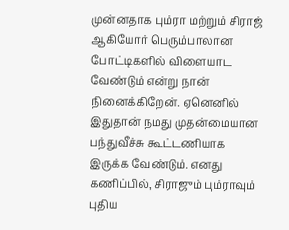முன்னதாக பும்ரா மற்றும் சிராஜ் ஆகியோர் பெரும்பாலான போட்டிகளில் விளையாட வேண்டும் என்று நான் நினைக்கிறேன். ஏனெனில் இதுதான் நமது முதன்மையான பந்துவீச்சு கூட்டணியாக இருக்க வேண்டும். எனது கணிப்பில், சிராஜும் பும்ராவும் புதிய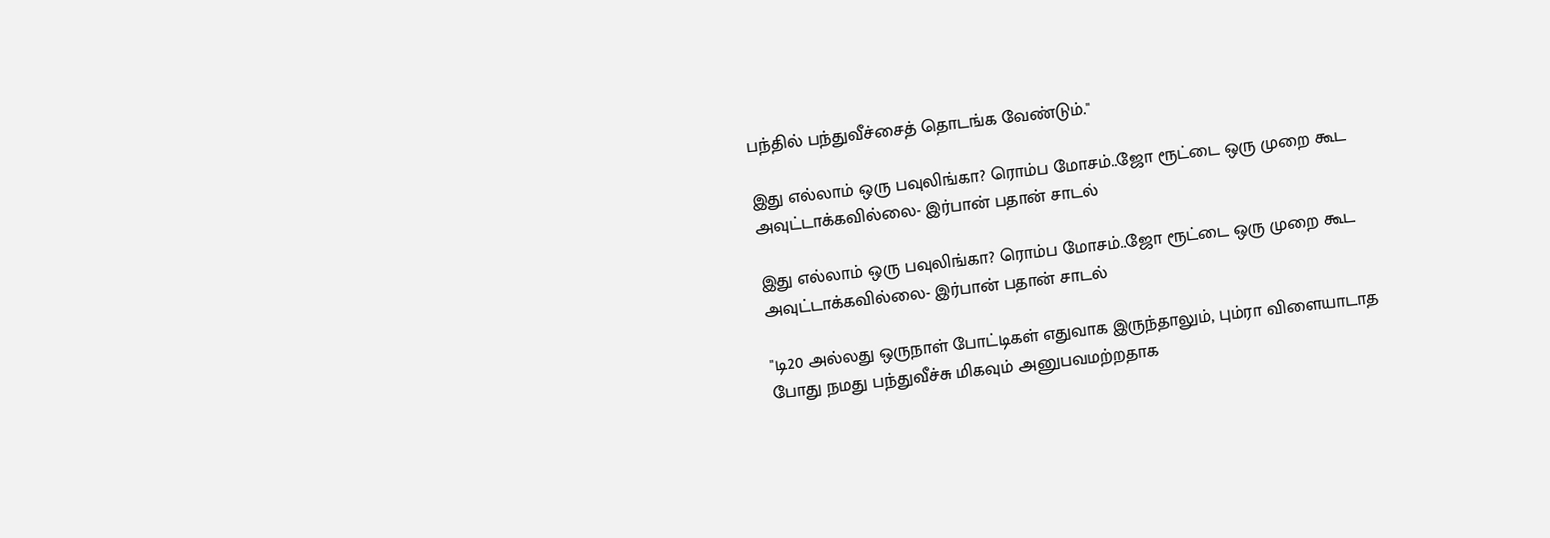பந்தில் பந்துவீச்சைத் தொடங்க வேண்டும்."

இது எல்லாம் ஒரு பவுலிங்கா? ரொம்ப மோசம்..ஜோ ரூட்டை ஒரு முறை கூட அவுட்டாக்கவில்லை- இர்பான் பதான் சாடல்

இது எல்லாம் ஒரு பவுலிங்கா? ரொம்ப மோசம்..ஜோ ரூட்டை ஒரு முறை கூட அவுட்டாக்கவில்லை- இர்பான் பதான் சாடல்

"டி20 அல்லது ஒருநாள் போட்டிகள் எதுவாக இருந்தாலும், பும்ரா விளையாடாத போது நமது பந்துவீச்சு மிகவும் அனுபவமற்றதாக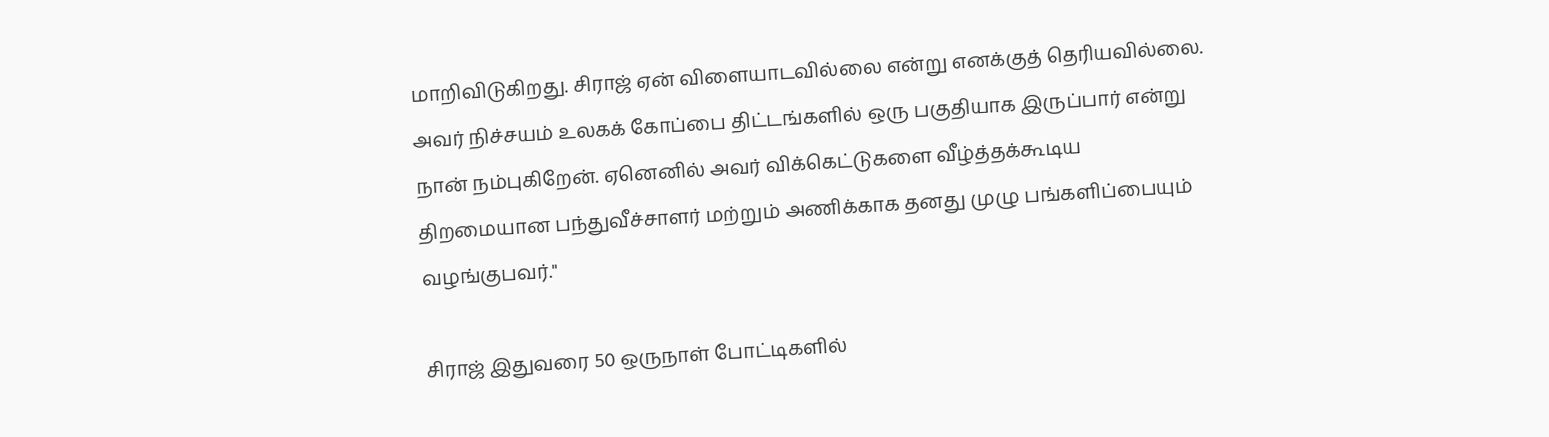மாறிவிடுகிறது. சிராஜ் ஏன் விளையாடவில்லை என்று எனக்குத் தெரியவில்லை. அவர் நிச்சயம் உலகக் கோப்பை திட்டங்களில் ஒரு பகுதியாக இருப்பார் என்று நான் நம்புகிறேன். ஏனெனில் அவர் விக்கெட்டுகளை வீழ்த்தக்கூடிய திறமையான பந்துவீச்சாளர் மற்றும் அணிக்காக தனது முழு பங்களிப்பையும் வழங்குபவர்."

சிராஜ் இதுவரை 50 ஒருநாள் போட்டிகளில்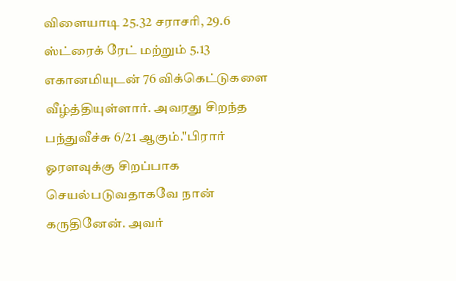விளையாடி 25.32 சராசரி, 29.6 ஸ்ட்ரைக் ரேட் மற்றும் 5.13 எகானமியுடன் 76 விக்கெட்டுகளை வீழ்த்தியுள்ளார். அவரது சிறந்த பந்துவீச்சு 6/21 ஆகும்."பிரார் ஓரளவுக்கு சிறப்பாக செயல்படுவதாகவே நான் கருதினேன். அவர்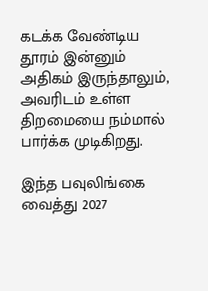கடக்க வேண்டிய தூரம் இன்னும் அதிகம் இருந்தாலும், அவரிடம் உள்ள திறமையை நம்மால் பார்க்க முடிகிறது.

இந்த பவுலிங்கை வைத்து 2027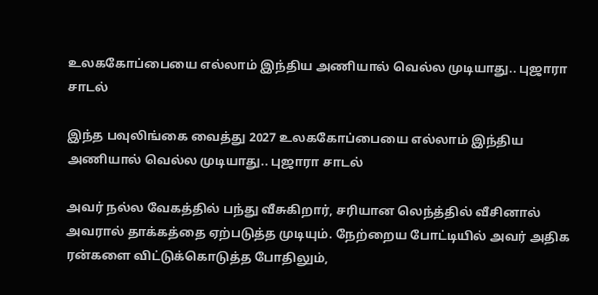உலககோப்பையை எல்லாம் இந்திய அணியால் வெல்ல முடியாது.. புஜாரா சாடல்

இந்த பவுலிங்கை வைத்து 2027 உலககோப்பையை எல்லாம் இந்திய அணியால் வெல்ல முடியாது.. புஜாரா சாடல்

அவர் நல்ல வேகத்தில் பந்து வீசுகிறார், சரியான லெந்த்தில் வீசினால் அவரால் தாக்கத்தை ஏற்படுத்த முடியும். நேற்றைய போட்டியில் அவர் அதிக ரன்களை விட்டுக்கொடுத்த போதிலும்,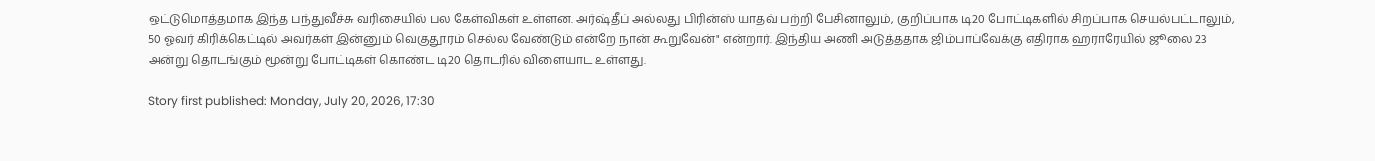ஒட்டுமொத்தமாக இந்த பந்துவீச்சு வரிசையில் பல கேள்விகள் உள்ளன. அர்ஷ்தீப் அல்லது பிரின்ஸ் யாதவ் பற்றி பேசினாலும், குறிப்பாக டி20 போட்டிகளில் சிறப்பாக செயல்பட்டாலும், 50 ஓவர் கிரிக்கெட்டில் அவர்கள் இன்னும் வெகுதூரம் செல்ல வேண்டும் என்றே நான் கூறுவேன்" என்றார். இந்திய அணி அடுத்ததாக ஜிம்பாப்வேக்கு எதிராக ஹராரேயில் ஜூலை 23 அன்று தொடங்கும் மூன்று போட்டிகள் கொண்ட டி20 தொடரில் விளையாட உள்ளது.

Story first published: Monday, July 20, 2026, 17:30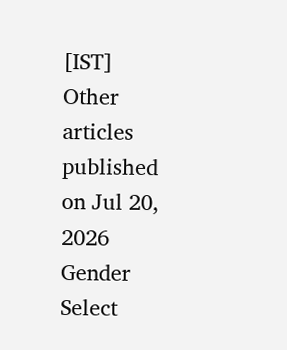[IST]
Other articles published on Jul 20, 2026
Gender
Select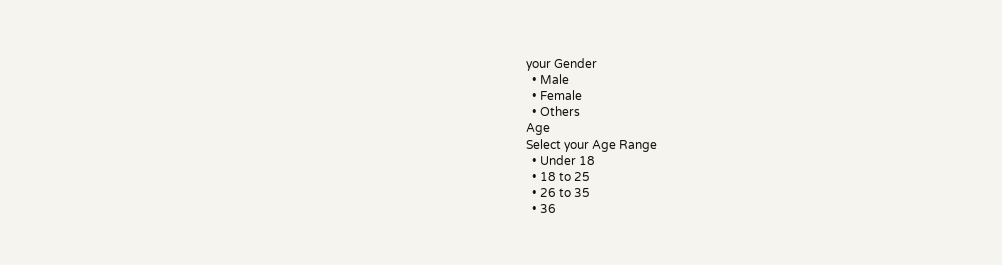your Gender
  • Male
  • Female
  • Others
Age
Select your Age Range
  • Under 18
  • 18 to 25
  • 26 to 35
  • 36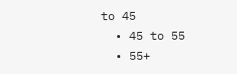to 45
  • 45 to 55
  • 55+